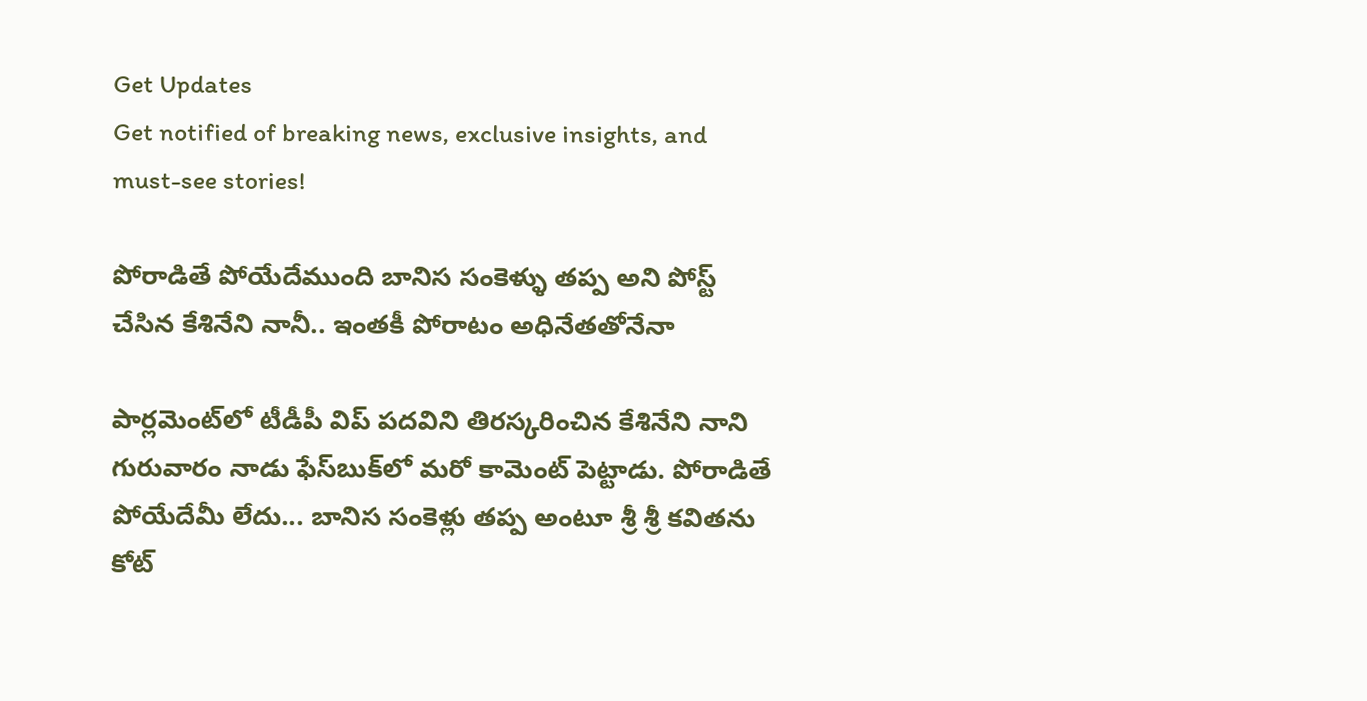Get Updates
Get notified of breaking news, exclusive insights, and must-see stories!

పోరాడితే పోయేదేముంది బానిస సంకెళ్ళు తప్ప అని పోస్ట్ చేసిన కేశినేని నానీ.. ఇంతకీ పోరాటం అధినేతతోనేనా

పార్లమెంట్‌లో టీడీపీ విప్ పదవిని తిరస్కరించిన కేశినేని నాని గురువారం నాడు ఫేస్‌బుక్‌లో మరో కామెంట్ పెట్టాడు. పోరాడితే పోయేదేమీ లేదు... బానిస సంకెళ్లు తప్ప అంటూ శ్రీ శ్రీ కవితను కోట్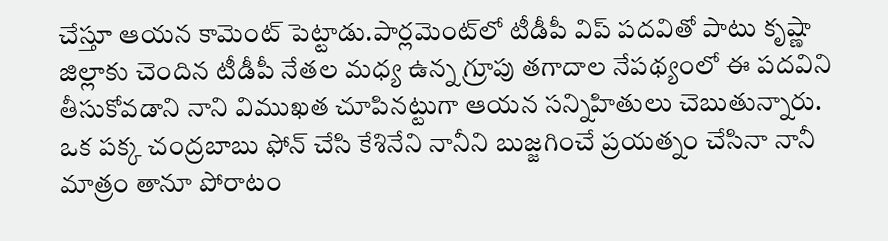చేస్తూ ఆయన కామెంట్ పెట్టాడు.పార్లమెంట్‌లో టీడీపీ విప్ పదవితో పాటు కృష్ణా జిల్లాకు చెందిన టీడీపీ నేతల మధ్య ఉన్న గ్రూపు తగాదాల నేపథ్యంలో ఈ పదవిని తీసుకోవడాని నాని విముఖత చూపినట్టుగా ఆయన సన్నిహితులు చెబుతున్నారు. ఒక పక్క చంద్రబాబు ఫోన్ చేసి కేశినేని నానీని బుజ్జగించే ప్రయత్నం చేసినా నానీ మాత్రం తానూ పోరాటం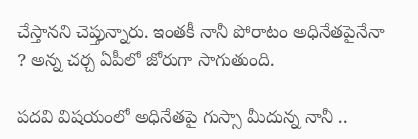చేస్తానని చెప్తున్నారు. ఇంతకీ నానీ పోరాటం అధినేతపైనేనా ? అన్న చర్చ ఏపీలో జోరుగా సాగుతుంది.

పదవి విషయంలో అధినేతపై గుస్సా మీదున్న నానీ ..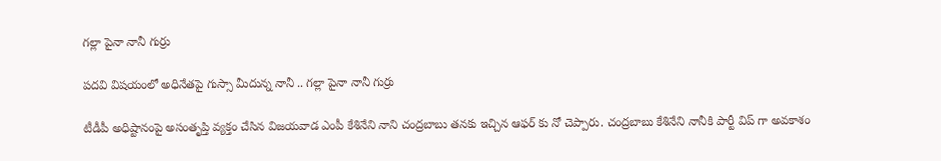గల్లా పైనా నానీ గుర్రు

పదవి విషయంలో అధినేతపై గుస్సా మీదున్న నానీ .. గల్లా పైనా నానీ గుర్రు

టీడీపీ అధిష్టానంపై అసంతృప్తి వ్యక్తం చేసిన విజయవాడ ఎంపీ కేశినేని నాని చంద్రబాబు తనకు ఇచ్చిన ఆఫర్ కు నో చెప్పారు. చంద్రబాబు కేశినేని నానీకి పార్టీ విప్ గా అవకాశం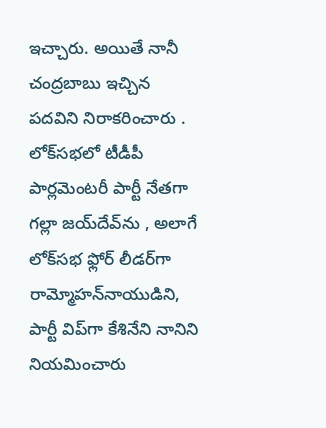ఇచ్చారు. అయితే నానీ చంద్రబాబు ఇచ్చిన పదవిని నిరాకరించారు . లోక్‌సభలో టీడీపీ పార్లమెంటరీ పార్టీ నేతగా గల్లా జయ్‌దేవ్‌ను , అలాగే లోక్‌సభ ఫ్లోర్ లీడర్‌గా రామ్మోహన్‌నాయుడిని, పార్టీ విప్‌గా కేశినేని నానిని నియమించారు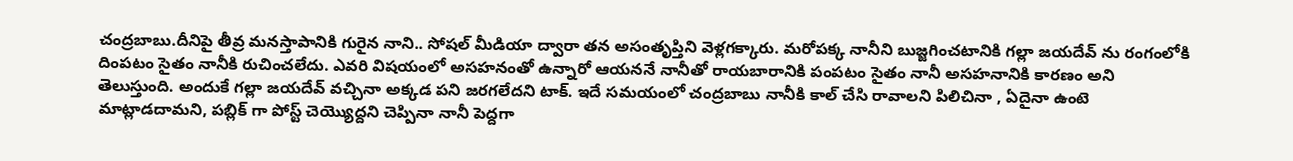చంద్రబాబు.దీనిపై తీవ్ర మనస్తాపానికి గురైన నాని.. సోషల్ మీడియా ద్వారా తన అసంతృప్తిని వెళ్లగక్కారు. మరోపక్క నానీని బుజ్జగించటానికి గల్లా జయదేవ్ ను రంగంలోకి దింపటం సైతం నానీకి రుచించలేదు. ఎవరి విషయంలో అసహనంతో ఉన్నారో ఆయననే నానీతో రాయబారానికి పంపటం సైతం నానీ అసహనానికి కారణం అని తెలుస్తుంది. అందుకే గల్లా జయదేవ్ వచ్చినా అక్కడ పని జరగలేదని టాక్. ఇదే సమయంలో చంద్రబాబు నానీకి కాల్ చేసి రావాలని పిలిచినా , ఏదైనా ఉంటె మాట్లాడదామని, పబ్లిక్ గా పోస్ట్ చెయ్యొద్దని చెప్పినా నానీ పెద్దగా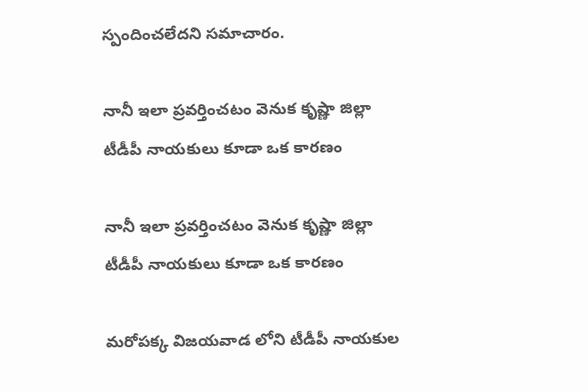స్పందించలేదని సమాచారం.

నానీ ఇలా ప్రవర్తించటం వెనుక కృష్ణా జిల్లా టీడీపీ నాయకులు కూడా ఒక కారణం

నానీ ఇలా ప్రవర్తించటం వెనుక కృష్ణా జిల్లా టీడీపీ నాయకులు కూడా ఒక కారణం

మరోపక్క విజయవాడ లోని టీడీపీ నాయకుల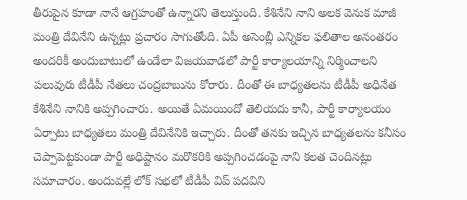తీరుపైన కూడా నానే ఆగ్రహంతో ఉన్నారని తెలుస్తుంది. కేశినేని నాని అలక వెనుక మాజీ మంత్రి దేవినేని ఉన్నట్లు ప్రచారం సాగుతోంది. ఏపీ అసెంబ్లీ ఎన్నికల ఫలితాల అనంతరం అందరికీ అందుబాటులో ఉండేలా విజయవాడలో పార్టీ కార్యాలయాన్ని నిర్మించాలని పలువురు టీడీపీ నేతలు చంద్రబాబును కోరారు. దీంతో ఈ బాధ్యతలను టీడీపీ అధినేత కేశినేని నానికి అప్పగించారు. అయితే ఏమయిందో తెలియదు కానీ, పార్టీ కార్యాలయం ఏర్పాటు బాధ్యతలు మంత్రి దేవినేనికి ఇచ్చారు. దీంతో తనకు ఇచ్చిన బాధ్యతలను కనీసం చెప్పాపెట్టకుండా పార్టీ అధిష్టానం మరొకరికి అప్పగించడంపై నాని కలత చెందినట్లు సమాచారం. అందువల్లే లోక్ సభలో టీడీపీ విప్ పదవిని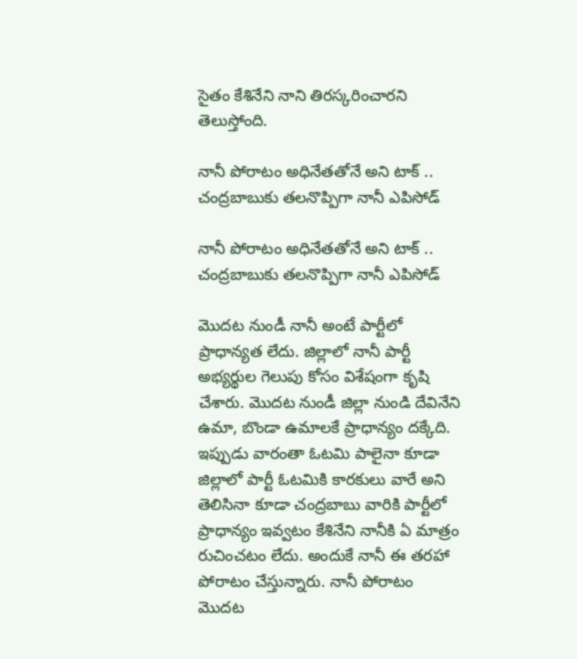సైతం కేశినేని నాని తిరస్కరించారని తెలుస్తోంది.

నానీ పోరాటం అధినేతతోనే అని టాక్ .. చంద్రబాబుకు తలనొప్పిగా నానీ ఎపిసోడ్

నానీ పోరాటం అధినేతతోనే అని టాక్ .. చంద్రబాబుకు తలనొప్పిగా నానీ ఎపిసోడ్

మొదట నుండీ నానీ అంటే పార్టీలో ప్రాధాన్యత లేదు. జిల్లాలో నానీ పార్టీ అభ్యర్థుల గెలుపు కోసం విశేషంగా కృషి చేశారు. మొదట నుండీ జిల్లా నుండి దేవినేని ఉమా, బొండా ఉమాలకే ప్రాధాన్యం దక్కేది. ఇప్పుడు వారంతా ఓటమి పాలైనా కూడా జిల్లాలో పార్టీ ఓటమికి కారకులు వారే అని తెలిసినా కూడా చంద్రబాబు వారికి పార్టీలో ప్రాధాన్యం ఇవ్వటం కేశినేని నానీకి ఏ మాత్రం రుచించటం లేదు. అందుకే నానీ ఈ తరహా పోరాటం చేస్తున్నారు. నానీ పోరాటం మొదట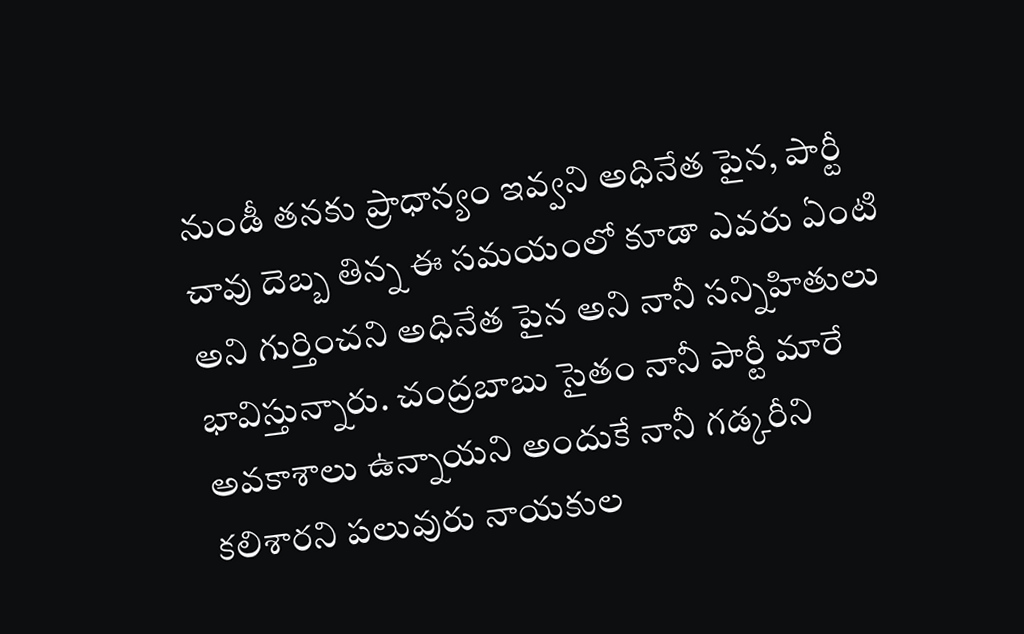నుండీ తనకు ప్రాధాన్యం ఇవ్వని అధినేత పైన, పార్టీ చావు దెబ్బ తిన్న ఈ సమయంలో కూడా ఎవరు ఏంటి అని గుర్తించని అధినేత పైన అని నానీ సన్నిహితులు భావిస్తున్నారు. చంద్రబాబు సైతం నానీ పార్టీ మారే అవకాశాలు ఉన్నాయని అందుకే నానీ గడ్కరీని కలిశారని పలువురు నాయకుల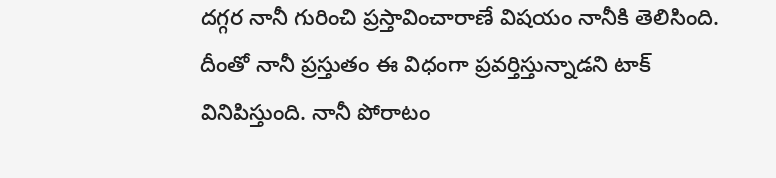దగ్గర నానీ గురించి ప్రస్తావించారాణే విషయం నానీకి తెలిసింది. దీంతో నానీ ప్రస్తుతం ఈ విధంగా ప్రవర్తిస్తున్నాడని టాక్ వినిపిస్తుంది. నానీ పోరాటం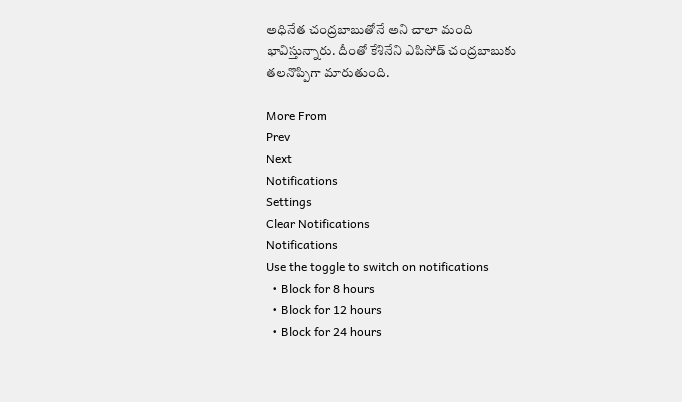అధినేత చంద్రబాబుతోనే అని చాలా మంది భావిస్తున్నారు. దీంతో కేశినేని ఎపిసోడ్ చంద్రబాబుకు తలనొప్పిగా మారుతుంది.

More From
Prev
Next
Notifications
Settings
Clear Notifications
Notifications
Use the toggle to switch on notifications
  • Block for 8 hours
  • Block for 12 hours
  • Block for 24 hours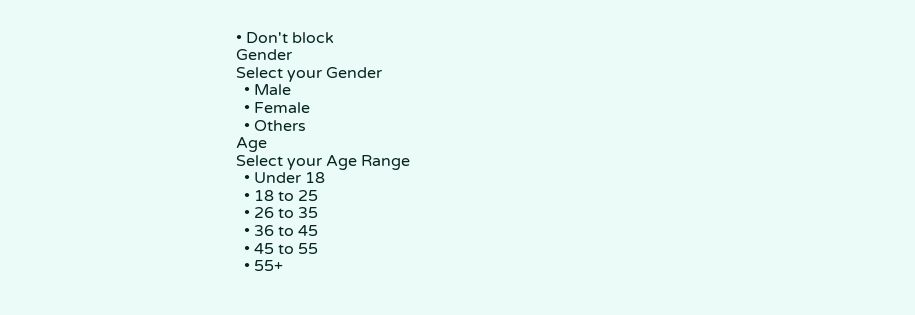• Don't block
Gender
Select your Gender
  • Male
  • Female
  • Others
Age
Select your Age Range
  • Under 18
  • 18 to 25
  • 26 to 35
  • 36 to 45
  • 45 to 55
  • 55+